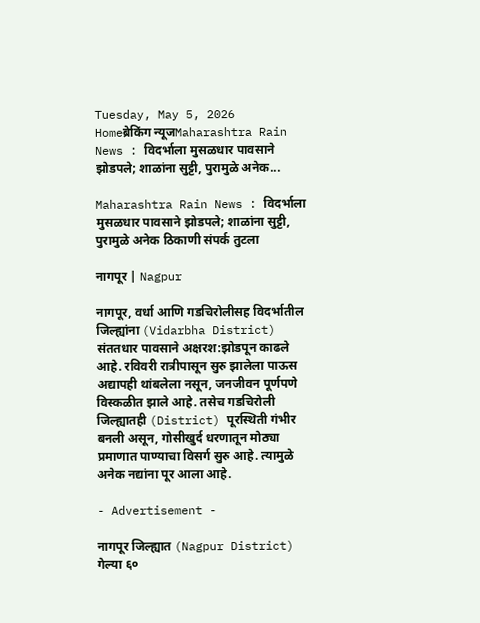Tuesday, May 5, 2026
Homeब्रेकिंग न्यूजMaharashtra Rain News : विदर्भाला मुसळधार पावसाने झोडपले; शाळांना सुट्टी, पुरामुळे अनेक...

Maharashtra Rain News : विदर्भाला मुसळधार पावसाने झोडपले; शाळांना सुट्टी, पुरामुळे अनेक ठिकाणी संपर्क तुटला

नागपूर | Nagpur

नागपूर, वर्धा आणि गडचिरोलीसह विदर्भातील जिल्ह्यांना (Vidarbha District) संततधार पावसाने अक्षरश:झोडपून काढले आहे. रविवरी रात्रीपासून सुरु झालेला पाऊस अद्यापही थांबलेला नसून, जनजीवन पूर्णपणे विस्कळीत झाले आहे. तसेच गडचिरोली जिल्ह्यातही (District) पूरस्थिती गंभीर बनली असून, गोसीखुर्द धरणातून मोठ्या प्रमाणात पाण्याचा विसर्ग सुरु आहे. त्यामुळे अनेक नद्यांना पूर आला आहे.

- Advertisement -

नागपूर जिल्ह्यात (Nagpur District) गेल्या ६०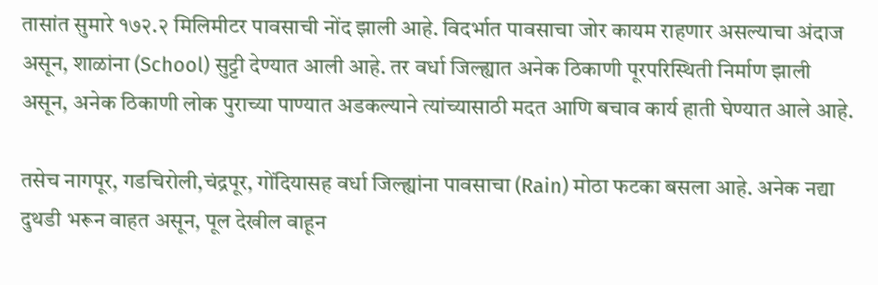तासांत सुमारे १७२.२ मिलिमीटर पावसाची नोंद झाली आहे. विदर्भात पावसाचा जोर कायम राहणार असल्याचा अंदाज असून, शाळांना (School) सुट्टी देण्यात आली आहे. तर वर्धा जिल्ह्यात अनेक ठिकाणी पूरपरिस्थिती निर्माण झाली असून, अनेक ठिकाणी लोक पुराच्या पाण्यात अडकल्याने त्यांच्यासाठी मदत आणि बचाव कार्य हाती घेण्यात आले आहे.

तसेच नागपूर, गडचिरोली,चंद्रपूर, गोंदियासह वर्धा जिल्ह्यांना पावसाचा (Rain) मोठा फटका बसला आहे. अनेक नद्या दुथडी भरून वाहत असून, पूल देखील वाहून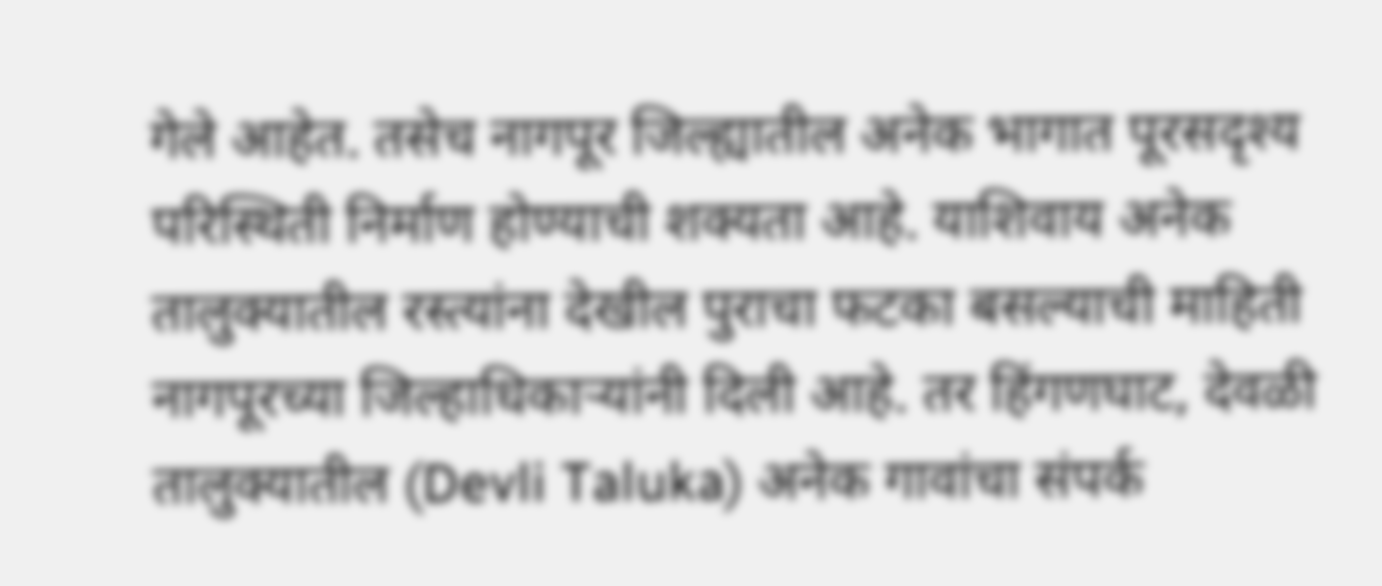गेले आहेत. तसेच नागपूर जिल्ह्यातील अनेक भागात पूरसदृश्य परिस्थिती निर्माण होण्याची शक्यता आहे. याशिवाय अनेक तालुक्यातील रस्त्यांना देखील पुराचा फटका बसल्याची माहिती नागपूरच्या जिल्हाधिकाऱ्यांनी दिली आहे. तर हिंगणघाट, देवळी तालुक्यातील (Devli Taluka) अनेक गावांचा संपर्क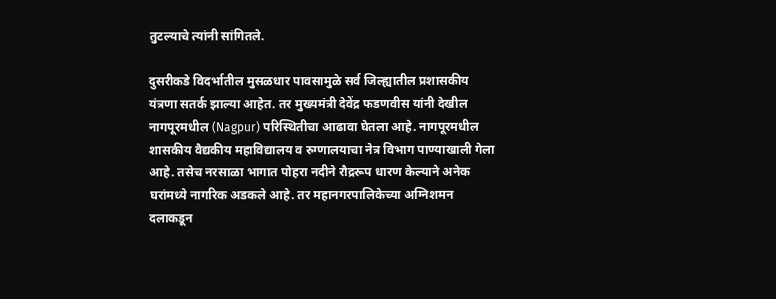तुटल्याचे त्यांनी सांगितले.

दुसरीकडे विदर्भातील मुसळधार पावसामुळे सर्व जिल्ह्यातील प्रशासकीय यंत्रणा सतर्क झाल्या आहेत. तर मुख्यमंत्री देवेंद्र फडणवीस यांनी देखील नागपूरमधील (Nagpur) परिस्थितीचा आढावा घेतला आहे. नागपूरमधील शासकीय वैद्यकीय महाविद्यालय व रुग्णालयाचा नेत्र विभाग पाण्याखाली गेला आहे. तसेच नरसाळा भागात पोहरा नदीने रौद्ररूप धारण केल्याने अनेक घरांमध्ये नागरिक अडकले आहे. तर महानगरपालिकेच्या अग्निशमन दलाकडून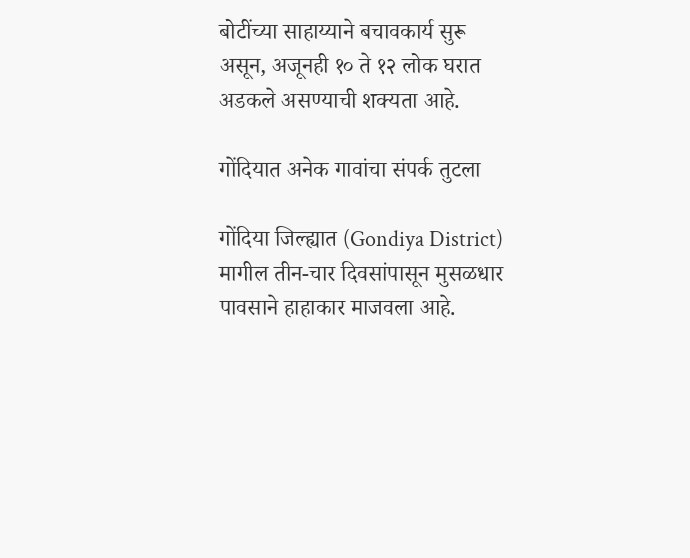बोटींच्या साहाय्याने बचावकार्य सुरू असून, अजूनही १० ते १२ लोक घरात अडकले असण्याची शक्यता आहे.

गोंदियात अनेक गावांचा संपर्क तुटला

गोंदिया जिल्ह्यात (Gondiya District) मागील तीन-चार दिवसांपासून मुसळधार पावसाने हाहाकार माजवला आहे.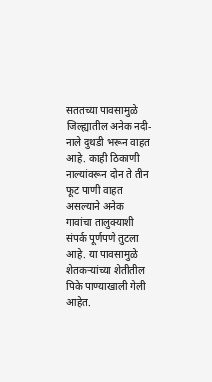सततच्या पावसामुळे जिल्ह्यातील अनेक नदी-नाले दुथडी भरून वाहत आहे. काही ठिकाणी नाल्यांवरून दोन ते तीन फूट पाणी वाहत असल्याने अनेक गावांचा तालुक्याशी संपर्क पूर्णपणे तुटला आहे. या पावसामुळे शेतकऱ्यांच्या शेतीतील पिके पाण्याखाली गेली आहेत.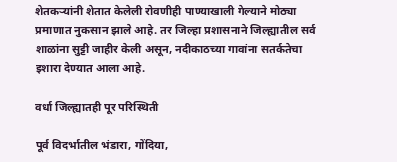शेतकऱ्यांनी शेतात केलेली रोवणीही पाण्याखाली गेल्याने मोठ्या प्रमाणात नुकसान झाले आहे. तर जिल्हा प्रशासनाने जिल्ह्यातील सर्व शाळांना सुट्टी जाहीर केली असून, नदीकाठच्या गावांना सतर्कतेचा इशारा देण्यात आला आहे.

वर्धा जिल्ह्यातही पूर परिस्थिती

पूर्व विदर्भातील भंडारा, गोंदिया,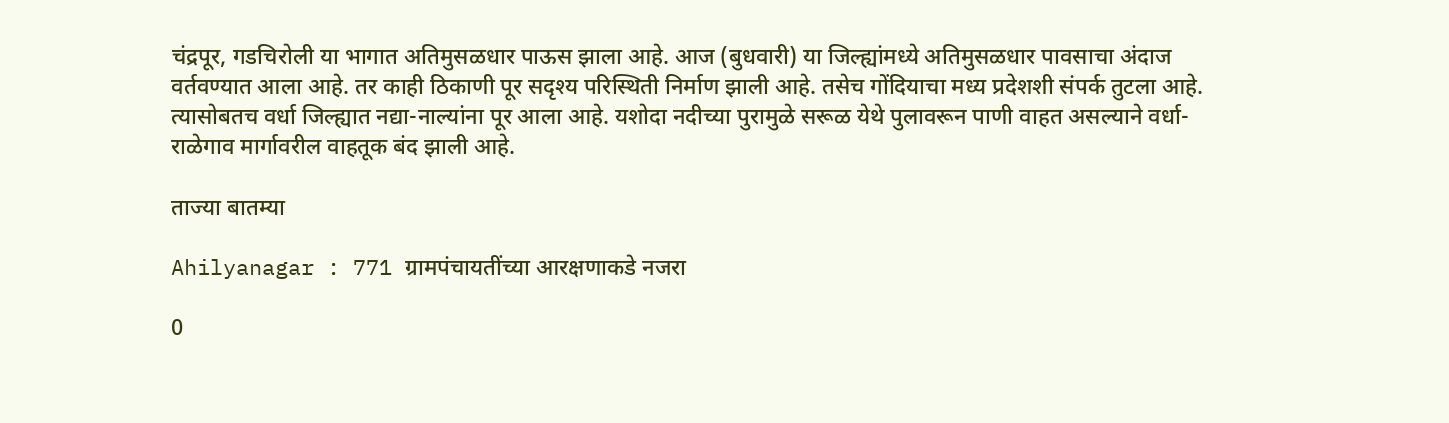चंद्रपूर, गडचिरोली या भागात अतिमुसळधार पाऊस झाला आहे. आज (बुधवारी) या जिल्ह्यांमध्ये अतिमुसळधार पावसाचा अंदाज वर्तवण्यात आला आहे. तर काही ठिकाणी पूर सदृश्य परिस्थिती निर्माण झाली आहे. तसेच गोंदियाचा मध्य प्रदेशशी संपर्क तुटला आहे. त्यासोबतच वर्धा जिल्ह्यात नद्या-नाल्यांना पूर आला आहे. यशोदा नदीच्या पुरामुळे सरूळ येथे पुलावरून पाणी वाहत असल्याने वर्धा-राळेगाव मार्गावरील वाहतूक बंद झाली आहे.

ताज्या बातम्या

Ahilyanagar : 771 ग्रामपंचायतींच्या आरक्षणाकडे नजरा

0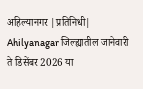अहिल्यानगर |प्रतिनिधी| Ahilyanagar जिल्ह्यातील जानेवारी ते डिसेंबर 2026 या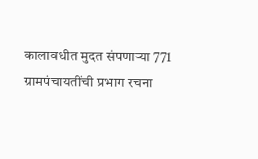कालावधीत मुदत संपणार्‍या 771 ग्रामपंचायतींची प्रभाग रचना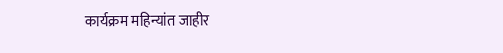कार्यक्रम महिन्यांत जाहीर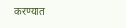करण्यात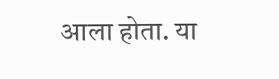आला होता. या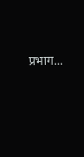प्रभाग...